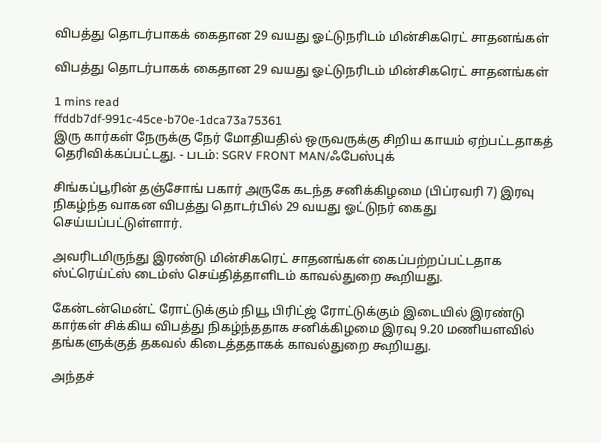விபத்து தொடர்பாகக் கைதான 29 வயது ஓட்டுநரிடம் மின்சிகரெட் சாதனங்கள்

விபத்து தொடர்பாகக் கைதான 29 வயது ஓட்டுநரிடம் மின்சிகரெட் சாதனங்கள்

1 mins read
ffddb7df-991c-45ce-b70e-1dca73a75361
இரு கார்கள் நேருக்கு நேர் மோதியதில் ஒருவருக்கு சிறிய காயம் ஏற்பட்டதாகத் தெரிவிக்கப்பட்டது. - படம்: SGRV FRONT MAN/ஃபேஸ்புக்

சிங்கப்பூரின் தஞ்சோங் பகார் அருகே கடந்த சனிக்கிழமை (பிப்ரவரி 7) இரவு நிகழ்ந்த வாகன விபத்து தொடர்பில் 29 வயது ஓட்டுநர் கைது செய்யப்பட்டுள்ளார்.

அவரிடமிருந்து இரண்டு மின்சிகரெட் சாதனங்கள் கைப்பற்றப்பட்டதாக ஸ்ட்ரெய்ட்ஸ் டைம்ஸ் செய்தித்தாளிடம் காவல்துறை கூறியது.

கேன்டன்மென்ட் ரோட்டுக்கும் நியூ பிரிட்ஜ் ரோட்டுக்கும் இடையில் இரண்டு கார்கள் சிக்கிய விபத்து நிகழ்ந்ததாக சனிக்கிழமை இரவு 9.20 மணியளவில் தங்களுக்குத் தகவல் கிடைத்ததாகக் காவல்துறை கூறியது.

அந்தச்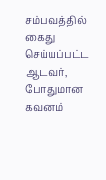சம்பவத்தில் கைது செய்யப்பட்ட ஆடவர், போதுமான கவனம்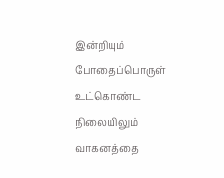இன்றியும் போதைப்பொருள் உட்கொண்ட நிலையிலும் வாகனத்தை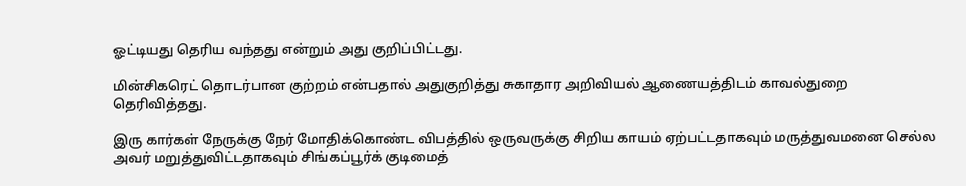ஓட்டியது தெரிய வந்தது என்றும் அது குறிப்பிட்டது.

மின்சிகரெட் தொடர்பான குற்றம் என்பதால் அதுகுறித்து சுகாதார அறிவியல் ஆணையத்திடம் காவல்துறை தெரிவித்தது.

இரு கார்கள் நேருக்கு நேர் மோதிக்கொண்ட விபத்தில் ஒருவருக்கு சிறிய காயம் ஏற்பட்டதாகவும் மருத்துவமனை செல்ல அவர் மறுத்துவிட்டதாகவும் சிங்கப்பூர்க் குடிமைத்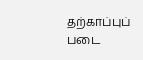தற்காப்புப் படை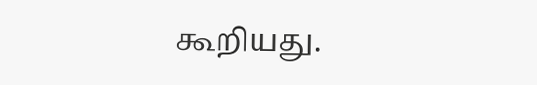கூறியது.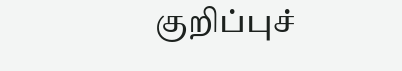குறிப்புச்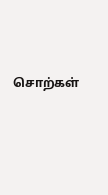சொற்கள்